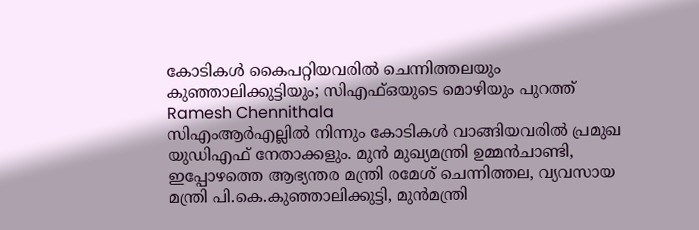കോടികൾ കൈപറ്റിയവരിൽ ചെന്നിത്തലയും കുഞ്ഞാലിക്കുട്ടിയും; സിഎഫ്ഒയുടെ മൊഴിയും പുറത്ത്
Ramesh Chennithala
സിഎംആർഎല്ലിൽ നിന്നും കോടികൾ വാങ്ങിയവരിൽ പ്രമുഖ യുഡിഎഫ് നേതാക്കളും. മുൻ മുഖ്യമന്ത്രി ഉമ്മൻചാണ്ടി, ഇപ്പോഴത്തെ ആഭ്യന്തര മന്ത്രി രമേശ് ചെന്നിത്തല, വ്യവസായ മന്ത്രി പി.കെ.കുഞ്ഞാലിക്കുട്ടി, മുൻമന്ത്രി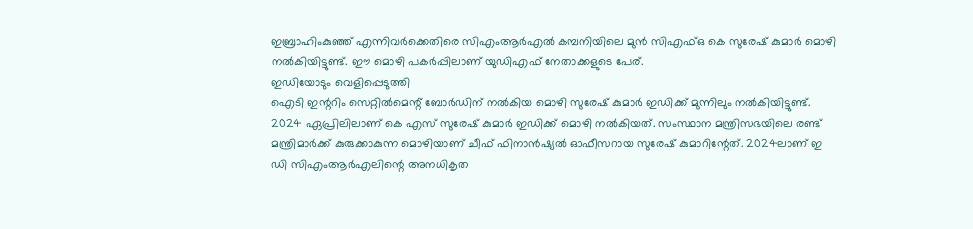ഇബ്രാഹിംകുഞ്ഞ് എന്നിവർക്കെതിരെ സിഎംആർഎൽ കമ്പനിയിലെ മുൻ സിഎഫ്ഒ കെ സുരേഷ് കുമാർ മൊഴി നൽകിയിട്ടുണ്ട്. ഈ മൊഴി പകർപ്പിലാണ് യുഡിഎഫ് നേതാക്കളുടെ പേര്.
ഇഡിയോടും വെളിപ്പെടുത്തി
ഐടി ഇന്ററിം സെറ്റിൽമെന്റ് ബോർഡിന് നൽകിയ മൊഴി സുരേഷ് കുമാർ ഇഡിക്ക് മുന്നിലും നൽകിയിട്ടുണ്ട്. 2024 ഏപ്രിലിലാണ് കെ എസ് സുരേഷ് കുമാർ ഇഡിക്ക് മൊഴി നൽകിയത്. സംസ്ഥാന മന്ത്രിസഭയിലെ രണ്ട് മന്ത്രിമാർക്ക് കുരുക്കാകുന്ന മൊഴിയാണ് ചീഫ് ഫിനാൻഷ്യൽ ഓഫീസറായ സുരേഷ് കുമാറിന്റേത്. 2024ലാണ് ഇ ഡി സിഎംആർഎലിന്റെ അനധികൃത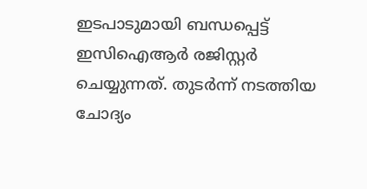ഇടപാടുമായി ബന്ധപ്പെട്ട് ഇസിഐആർ രജിസ്റ്റർ ചെയ്യുന്നത്. തുടർന്ന് നടത്തിയ ചോദ്യം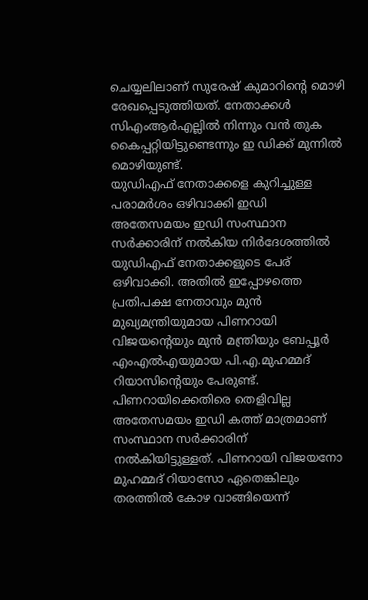ചെയ്യലിലാണ് സുരേഷ് കുമാറിന്റെ മൊഴി രേഖപ്പെടുത്തിയത്. നേതാക്കൾ സിഎംആർഎല്ലിൽ നിന്നും വൻ തുക കൈപ്പറ്റിയിട്ടുണ്ടെന്നും ഇ ഡിക്ക് മുന്നിൽ മൊഴിയുണ്ട്.
യുഡിഎഫ് നേതാക്കളെ കുറിച്ചുള്ള പരാമർശം ഒഴിവാക്കി ഇഡി
അതേസമയം ഇഡി സംസ്ഥാന സർക്കാരിന് നൽകിയ നിർദേശത്തിൽ യുഡിഎഫ് നേതാക്കളുടെ പേര് ഒഴിവാക്കി. അതിൽ ഇപ്പോഴത്തെ പ്രതിപക്ഷ നേതാവും മുൻ മുഖ്യമന്ത്രിയുമായ പിണറായി വിജയന്റെയും മുൻ മന്ത്രിയും ബേപ്പൂർ എംഎൽഎയുമായ പി.എ.മുഹമ്മദ് റിയാസിന്റെയും പേരുണ്ട്.
പിണറായിക്കെതിരെ തെളിവില്ല
അതേസമയം ഇഡി കത്ത് മാത്രമാണ് സംസ്ഥാന സർക്കാരിന് നൽകിയിട്ടുള്ളത്. പിണറായി വിജയനോ മുഹമ്മദ് റിയാസോ ഏതെങ്കിലും തരത്തിൽ കോഴ വാങ്ങിയെന്ന്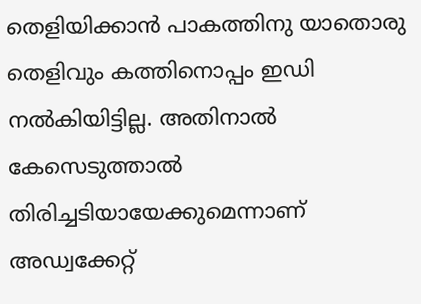തെളിയിക്കാൻ പാകത്തിനു യാതൊരു തെളിവും കത്തിനൊപ്പം ഇഡി നൽകിയിട്ടില്ല. അതിനാൽ കേസെടുത്താൽ തിരിച്ചടിയായേക്കുമെന്നാണ് അഡ്വക്കേറ്റ്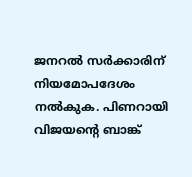ജനറൽ സർക്കാരിന് നിയമോപദേശം നൽകുക. പിണറായി വിജയന്റെ ബാങ്ക്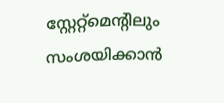സ്റ്റേറ്റ്മെന്റിലും സംശയിക്കാൻ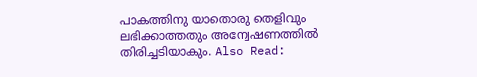പാകത്തിനു യാതൊരു തെളിവും ലഭിക്കാത്തതും അന്വേഷണത്തിൽ തിരിച്ചടിയാകും. Also Read: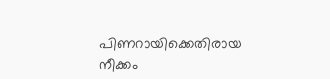പിണറായിക്കെതിരായ നീക്കം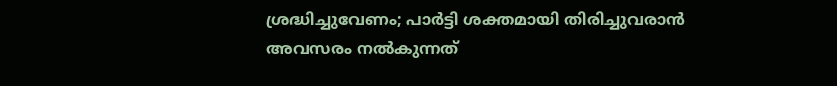ശ്രദ്ധിച്ചുവേണം; പാർട്ടി ശക്തമായി തിരിച്ചുവരാൻ അവസരം നൽകുന്നത്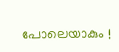പോലെയാകും !